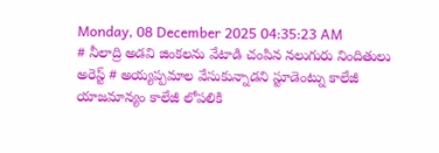Monday, 08 December 2025 04:35:23 AM
# నీలాద్రి అడవి జింకలను వేటాడి చంపిన నలుగురు నిందితులు అరెస్ట్ # అయ్యప్పమాల వేసుకున్నాడని స్టూడెంట్ను కాలేజీ యాజమాన్యం కాలేజీ లోపలికి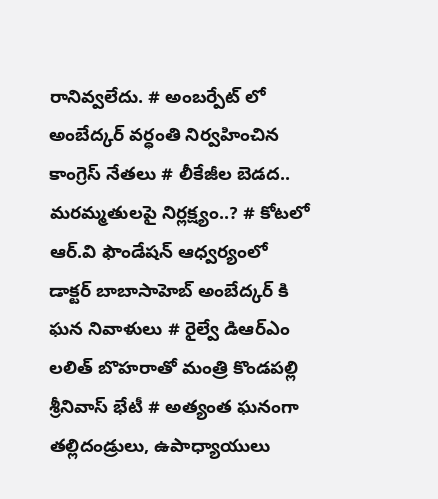రానివ్వలేదు. # అంబర్పేట్ లో అంబేద్కర్ వర్ధంతి నిర్వహించిన కాంగ్రెస్ నేతలు # లీకేజీల బెడద.. మరమ్మతులపై నిర్లక్ష్యం..? # కోటలో ఆర్.వి ఫౌండేషన్ ఆధ్వర్యంలో డాక్టర్ బాబాసాహెబ్ అంబేద్కర్ కి ఘన నివాళులు # రైల్వే డిఆర్ఎం లలిత్ బొహరాతో మంత్రి కొండపల్లి శ్రీనివాస్ భేటీ # అత్యంత ఘనంగా తల్లిదండ్రులు, ఉపాధ్యాయులు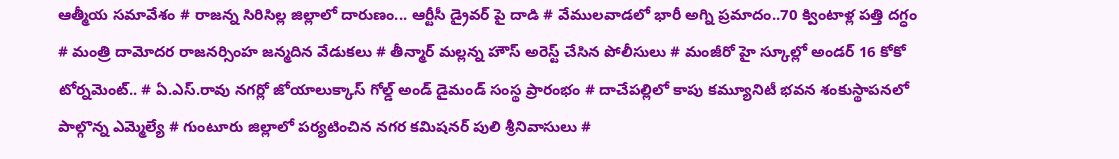ఆత్మీయ సమావేశం # రాజన్న సిరిసిల్ల జిల్లాలో దారుణం... ఆర్టీసీ డ్రైవర్ పై దాడి # వేములవాడలో భారీ అగ్ని ప్రమాదం..70 క్వింటాళ్ల పత్తి దగ్ధం # మంత్రి దామోదర రాజనర్సింహ జన్మదిన వేడుకలు # తీన్మార్ మల్లన్న హౌస్ అరెస్ట్ చేసిన పోలీసులు # మంజీరో హై స్కూల్లో అండర్ 16 కోకో టోర్నమెంట్.. # ఏ.ఎస్.రావు నగర్లో జోయాలుక్కాస్ గోల్డ్ అండ్ డైమండ్ సంస్థ ప్రారంభం # దాచేపల్లిలో కాపు కమ్యూనిటీ భవన శంకుస్థాపనలో పాల్గొన్న ఎమ్మెల్యే # గుంటూరు జిల్లాలో పర్యటించిన నగర కమిషనర్ పులి శ్రీనివాసులు #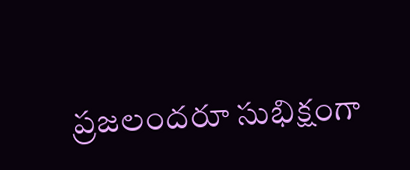ప్రజలందరూ సుభిక్షంగా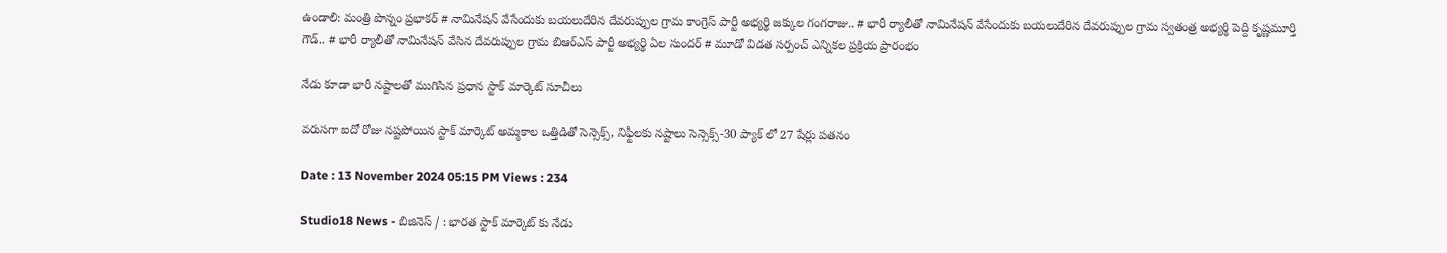ఉండాలి: మంత్రి పొన్నం ప్రభాకర్ # నామినేషన్ వేసేందుకు బయలుదేరిన దేవరుప్పుల గ్రామ కాంగ్రెస్ పార్టీ అభ్యర్థి జక్కుల గంగరాజు.. # భారీ ర్యాలీతో నామినేషన్ వేసేందుకు బయలుదేరిన దేవరుప్పుల గ్రామ స్వతంత్ర అభ్యర్థి పెద్ది కృష్ణమూర్తి గౌడ్.. # భారీ ర్యాలీతో నామినేషన్ వేసిన దేవరుప్పుల గ్రామ బిఆర్ఎస్ పార్టీ అభ్యర్థి ఏల సుందర్ # మూడో విడత సర్పంచ్ ఎన్నికల ప్రక్రియ ప్రారంభం

నేడు కూడా భారీ నష్టాలతో ముగిసిన ప్రధాన స్టాక్ మార్కెట్ సూచీలు

వరుసగా ఐదో రోజు నష్టపోయిన స్టాక్ మార్కెట్ అమ్మకాల ఒత్తిడితో సెన్సెక్స్, నిఫ్టీలకు నష్టాలు సెన్సెక్స్-30 ప్యాక్ లో 27 షేర్లు పతనం

Date : 13 November 2024 05:15 PM Views : 234

Studio18 News - బిజినెస్‌ / : భారత స్టాక్ మార్కెట్ కు నేడు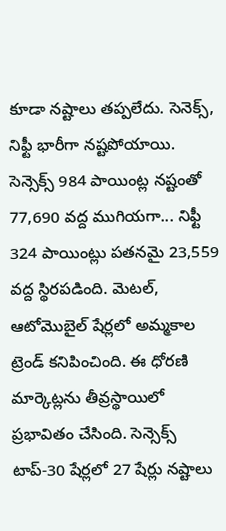కూడా నష్టాలు తప్పలేదు. సెనెక్స్, నిఫ్టీ భారీగా నష్టపోయాయి. సెన్సెక్స్ 984 పాయింట్ల నష్టంతో 77,690 వద్ద ముగియగా... నిఫ్టీ 324 పాయింట్లు పతనమై 23,559 వద్ద స్థిరపడింది. మెటల్, ఆటోమొబైల్ షేర్లలో అమ్మకాల ట్రెండ్ కనిపించింది. ఈ ధోరణి మార్కెట్లను తీవ్రస్థాయిలో ప్రభావితం చేసింది. సెన్సెక్స్ టాప్-30 షేర్లలో 27 షేర్లు నష్టాలు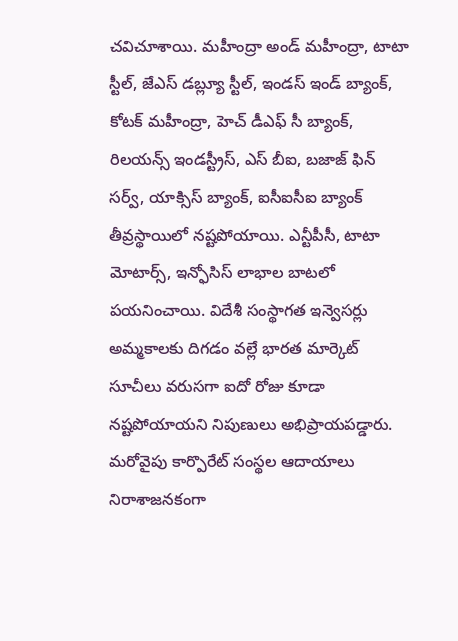చవిచూశాయి. మహీంద్రా అండ్ మహీంద్రా, టాటా స్టీల్, జేఎస్ డబ్ల్యూ స్టీల్, ఇండస్ ఇండ్ బ్యాంక్, కోటక్ మహీంద్రా, హెచ్ డీఎఫ్ సీ బ్యాంక్, రిలయన్స్ ఇండస్ట్రీస్, ఎస్ బీఐ, బజాజ్ ఫిన్ సర్వ్, యాక్సిస్ బ్యాంక్, ఐసీఐసీఐ బ్యాంక్ తీవ్రస్థాయిలో నష్టపోయాయి. ఎన్టీపీసీ, టాటా మోటార్స్, ఇన్ఫోసిస్ లాభాల బాటలో పయనించాయి. విదేశీ సంస్థాగత ఇన్వెసర్లు అమ్మకాలకు దిగడం వల్లే భారత మార్కెట్ సూచీలు వరుసగా ఐదో రోజు కూడా నష్టపోయాయని నిపుణులు అభిప్రాయపడ్డారు. మరోవైపు కార్పొరేట్ సంస్థల ఆదాయాలు నిరాశాజనకంగా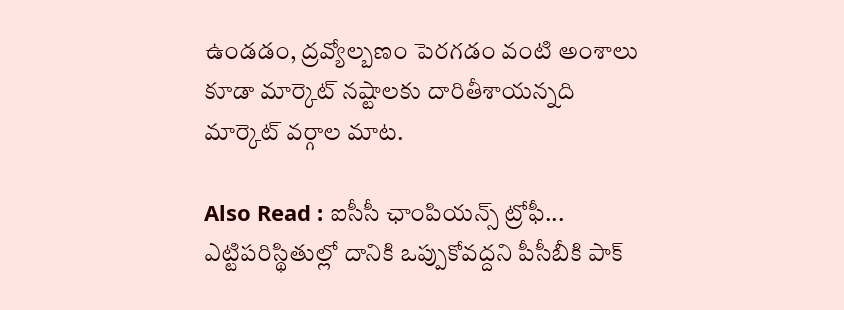ఉండడం, ద్రవ్యోల్బణం పెరగడం వంటి అంశాలు కూడా మార్కెట్ నష్టాలకు దారితీశాయన్నది మార్కెట్ వర్గాల మాట.

Also Read : ఐసీసీ ఛాంపియ‌న్స్ ట్రోఫీ... ఎట్టిప‌రిస్థితుల్లో దానికి ఒప్పుకోవ‌ద్ద‌ని పీసీబీకి పాక్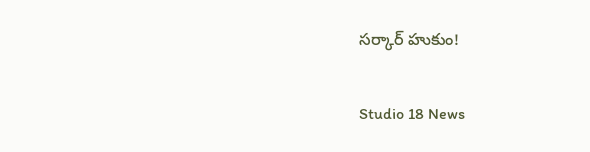స‌ర్కార్ హుకుం!

Studio 18 News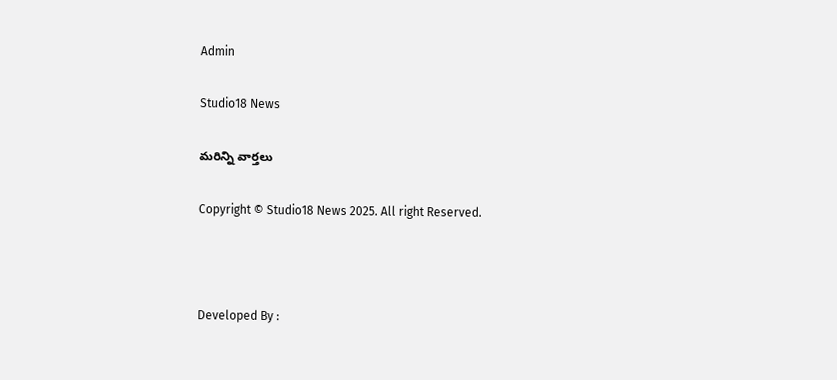Admin

Studio18 News

మరిన్ని వార్తలు

Copyright © Studio18 News 2025. All right Reserved.



Developed By :